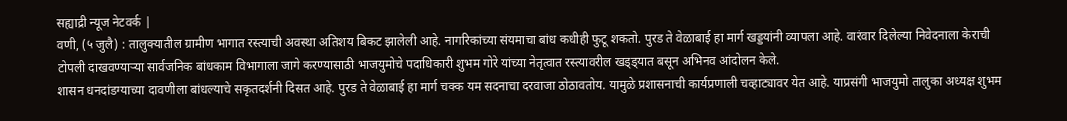सह्याद्री न्यूज नेटवर्क |
वणी, (५ जुलै) : तालुक्यातील ग्रामीण भागात रस्त्याची अवस्था अतिशय बिकट झालेली आहे. नागरिकांच्या संयमाचा बांध कधीही फुटू शकतो. पुरड ते वेळाबाई हा मार्ग खड्डयांनी व्यापला आहे. वारंवार दिलेल्या निवेदनाला केराची टोपली दाखवण्याऱ्या सार्वजनिक बांधकाम विभागाला जागे करण्यासाठी भाजयुमोचे पदाधिकारी शुभम गोरे यांच्या नेतृत्वात रस्त्यावरील खड्ड्यात बसून अभिनव आंदोलन केले.
शासन धनदांडग्याच्या दावणीला बांधल्याचे सकृतदर्शनी दिसत आहे. पुरड ते वेळाबाई हा मार्ग चक्क यम सदनाचा दरवाजा ठोठावतोय. यामुळे प्रशासनाची कार्यप्रणाली चव्हाट्यावर येत आहे. याप्रसंगी भाजयुमो तालुका अध्यक्ष शुभम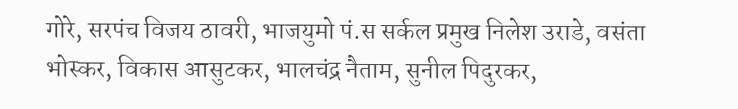गोरे, सरपंच विजय ठावरी, भाजयुमो पं.स सर्कल प्रमुख निलेश उराडे, वसंता भोस्कर, विकास आसुटकर, भालचंद्र नैताम, सुनील पिदुरकर,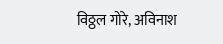विठ्ठल गोरे, अविनाश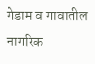गेडाम व गावातील नागरिक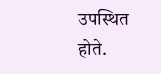उपस्थित होते.